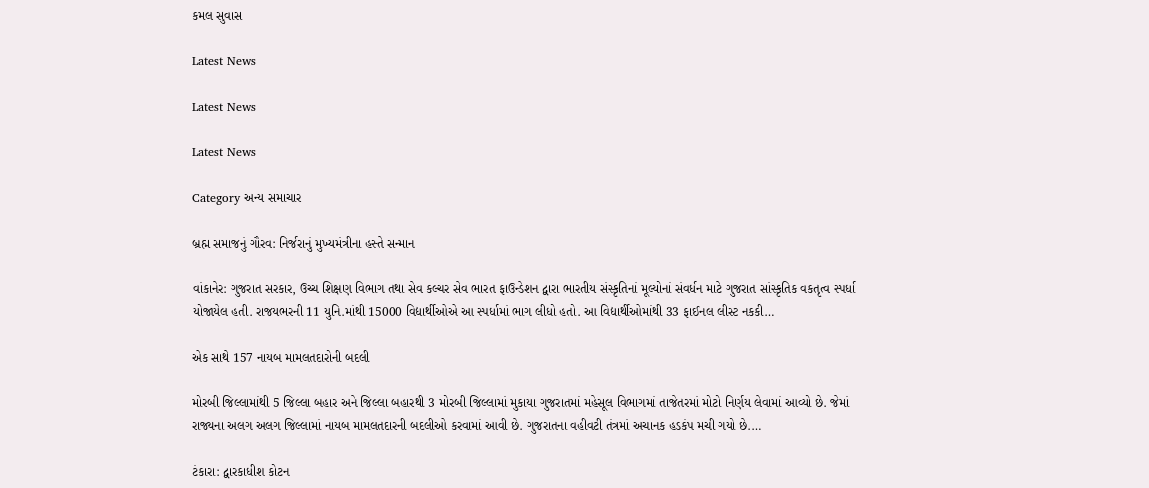કમલ સુવાસ

Latest News

Latest News

Latest News

Category અન્ય સમાચાર

બ્રહ્મ સમાજનું ગૌરવ: નિર્જરાનું મુખ્યમંત્રીના હસ્તે સન્માન

વાંકાનેર: ગુજરાત સરકાર, ઉચ્ચ શિક્ષણ વિભાગ તથા સેવ કલ્ચર સેવ ભારત ફાઉન્ડેશન દ્વારા ભારતીય સંસ્કૃતિનાં મૂલ્યોનાં સંવર્ધન માટે ગુજરાત સાંસ્કૃતિક વકતૃત્વ સ્પર્ધા યોજાયેલ હતી. રાજયભરની 11 યુનિ.માંથી 15000 વિદ્યાર્થીઓએ આ સ્પર્ધામાં ભાગ લીધો હતો. આ વિદ્યાર્થીઓમાંથી 33 ફાઈનલ લીસ્ટ નકકી…

એક સાથે 157 નાયબ મામલતદારોની બદલી

મોરબી જિલ્લામાંથી 5 જિલ્લા બહાર અને જિલ્લા બહારથી 3 મોરબી જિલ્લામાં મુકાયા ગુજરાતમાં મહેસૂલ વિભાગમાં તાજેતરમાં મોટો નિર્ણય લેવામાં આવ્યો છે. જેમાં રાજ્યના અલગ અલગ જિલ્લામાં નાયબ મામલતદારની બદલીઓ કરવામાં આવી છે. ગુજરાતના વહીવટી તંત્રમાં અચાનક હડકંપ મચી ગયો છે.…

ટંકારા: દ્વારકાધીશ કોટન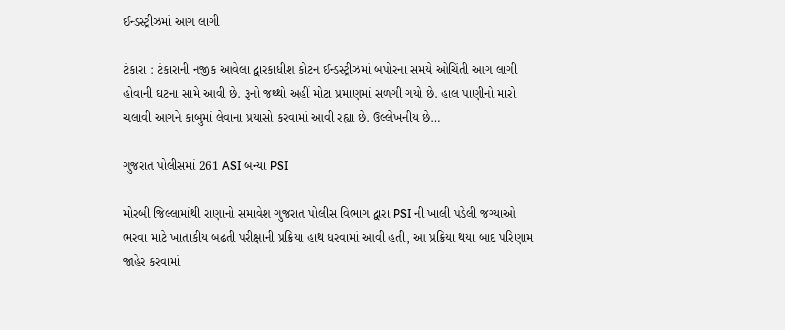ઈન્ડસ્ટ્રીઝમાં આગ લાગી

ટંકારા : ટંકારાની નજીક આવેલા દ્વારકાધીશ કોટન ઈન્ડસ્ટ્રીઝમાં બપોરના સમયે ઓચિંતી આગ લાગી હોવાની ઘટના સામે આવી છે. રૂનો જથ્થો અહીં મોટા પ્રમાણમાં સળગી ગયો છે. હાલ પાણીનો મારો ચલાવી આગને કાબુમાં લેવાના પ્રયાસો કરવામાં આવી રહ્યા છે. ઉલ્લેખનીય છે…

ગુજરાત પોલીસમાં 261 ASI બન્યા PSI

મોરબી જિલ્લામાંથી રાણાનો સમાવેશ ગુજરાત પોલીસ વિભાગ દ્વારા PSI ની ખાલી પડેલી જગ્યાઓ ભરવા માટે ખાતાકીય બઢતી પરીક્ષાની પ્રક્રિયા હાથ ધરવામાં આવી હતી, આ પ્રક્રિયા થયા બાદ પરિણામ જાહેર કરવામાં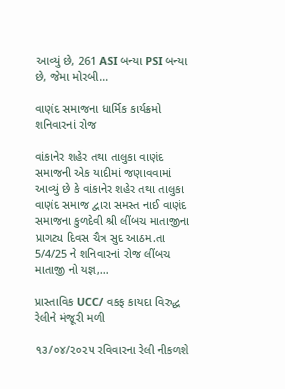આવ્યું છે, 261 ASI બન્યા PSI બન્યા છે, જેમા મોરબી…

વાણંદ સમાજના ધાર્મિક કાર્યક્રમો શનિવારનાં રોજ

વાંકાનેર શહેર તથા તાલુકા વાણંદ સમાજની એક યાદીમાં જણાવવામાં આવ્યું છે કે વાંકાનેર શહેર તથા તાલુકા વાણંદ સમાજ દ્વારા સમસ્ત નાઈ વાણંદ સમાજના કુળદેવી શ્રી લીંબચ માતાજીના પ્રાગટ્ય દિવસ ચૈત્ર સુદ આઠમ.તા 5/4/25 ને શનિવારનાં રોજ લીંબચ માતાજી નો યજ્ઞ,…

પ્રાસ્તાવિક UCC/ વકફ કાયદા વિરુદ્ધ રેલીને મંજૂરી મળી

૧૩/૦૪/૨૦૨૫ રવિવારના રેલી નીકળશે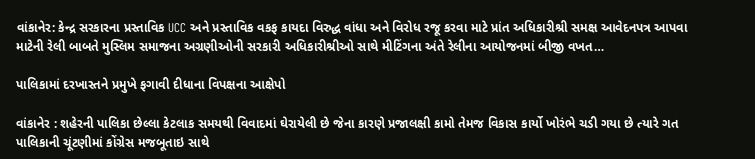વાંકાનેર: કેન્દ્ર સરકારના પ્રસ્તાવિક UCC અને પ્રસ્તાવિક વકફ કાયદા વિરુદ્ધ વાંધા અને વિરોધ રજૂ કરવા માટે પ્રાંત અધિકારીશ્રી સમક્ષ આવેદનપત્ર આપવા માટેની રેલી બાબતે મુસ્લિમ સમાજના અગ્રણીઓની સરકારી અધિકારીશ્રીઓ સાથે મીટિંગના અંતે રેલીના આયોજનમાં બીજી વખત…

પાલિકામાં દરખાસ્તને પ્રમુખે ફગાવી દીધાના વિપક્ષના આક્ષેપો

વાંકાનેર : શહેરની પાલિકા છેલ્લા કેટલાક સમયથી વિવાદમાં ઘેરાયેલી છે જેના કારણે પ્રજાલક્ષી કામો તેમજ વિકાસ કાર્યો ખોરંભે ચડી ગયા છે ત્યારે ગત પાલિકાની ચૂંટણીમાં કોંગ્રેસ મજબૂતાઇ સાથે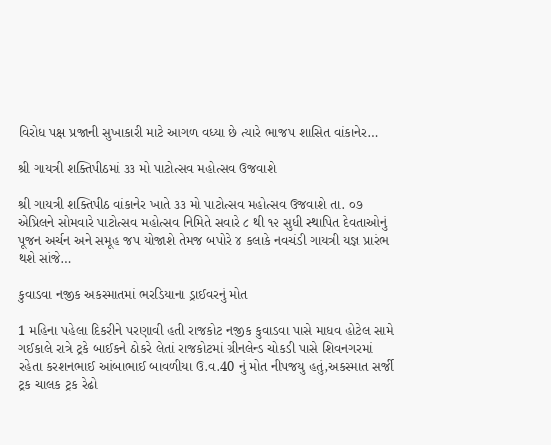વિરોધ પક્ષ પ્રજાની સુખાકારી માટે આગળ વધ્યા છે ત્યારે ભાજપ શાસિત વાંકાનેર…

શ્રી ગાયત્રી શક્તિપીઠમાં ૩૩ મો પાટોત્સવ મહોત્સવ ઉજવાશે

શ્રી ગાયત્રી શક્તિપીઠ વાંકાનેર ખાતે ૩૩ મો પાટોત્સવ મહોત્સવ ઉજવાશે તા. ૦૭ એપ્રિલને સોમવારે પાટોત્સવ મહોત્સવ નિમિતે સવારે ૮ થી ૧૨ સુધી સ્થાપિત દેવતાઓનું પૂજન અર્ચન અને સમૂહ જપ યોજાશે તેમજ બપોરે ૪ કલાકે નવચંડી ગાયત્રી યજ્ઞ પ્રારંભ થશે સાંજે…

કુવાડવા નજીક અકસ્માતમાં ભરડિયાના ડ્રાઈવરનું મોત

1 મહિના પહેલા દિકરીને પરણાવી હતી રાજકોટ નજીક કુવાડવા પાસે માધવ હોટેલ સામે ગઈકાલે રાત્રે ટ્રકે બાઈકને ઠોકરે લેતાં રાજકોટમાં ગ્રીનલેન્ડ ચોકડી પાસે શિવનગરમાં રહેતા કરશનભાઈ આંબાભાઈ બાવળીયા ઉ.વ.40 નું મોત નીપજયુ હતું,અકસ્માત સર્જી ટ્રક ચાલક ટ્રક રેઢો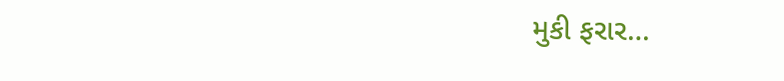મુકી ફરાર…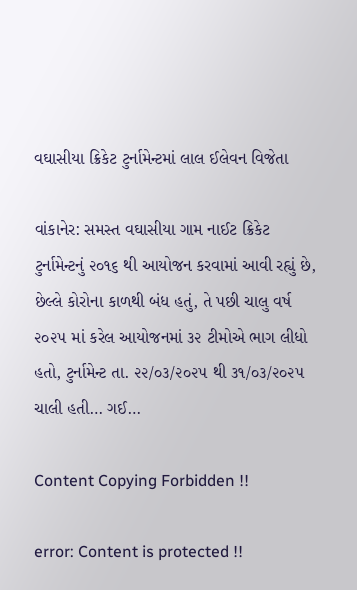વઘાસીયા ક્રિકેટ ટુર્નામેન્ટમાં લાલ ઈલેવન વિજેતા

વાંકાનેર: સમસ્ત વઘાસીયા ગામ નાઈટ ક્રિકેટ ટુર્નામેન્ટનું ૨૦૧૬ થી આયોજન કરવામાં આવી રહ્યું છે, છેલ્લે કોરોના કાળથી બંધ હતું, તે પછી ચાલુ વર્ષ ૨૦૨૫ માં કરેલ આયોજનમાં ૩૨ ટીમોએ ભાગ લીધો હતો, ટુર્નામેન્ટ તા. ૨૨/૦૩/૨૦૨૫ થી ૩૧/૦૩/૨૦૨૫ ચાલી હતી… ગઈ…

Content Copying Forbidden !!

error: Content is protected !!